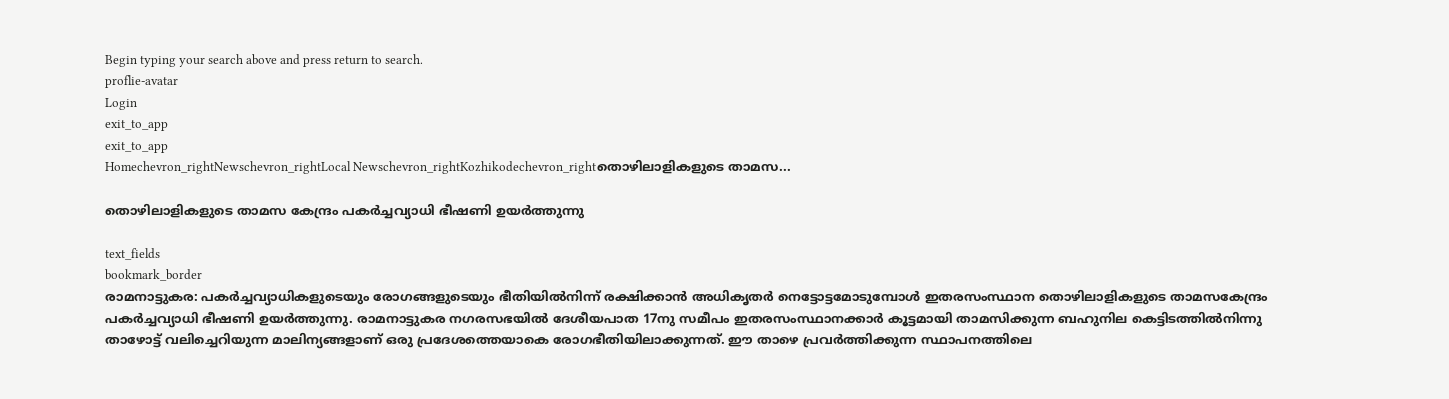Begin typing your search above and press return to search.
proflie-avatar
Login
exit_to_app
exit_to_app
Homechevron_rightNewschevron_rightLocal Newschevron_rightKozhikodechevron_rightതൊഴിലാളികളുടെ താമസ...

തൊഴിലാളികളുടെ താമസ കേന്ദ്രം പകര്‍ച്ചവ്യാധി ഭീഷണി ഉയര്‍ത്തുന്നു

text_fields
bookmark_border
രാമനാട്ടുകര: പകര്‍ച്ചവ്യാധികളുടെയും രോഗങ്ങളുടെയും ഭീതിയില്‍നിന്ന് രക്ഷിക്കാന്‍ അധികൃതര്‍ നെട്ടോട്ടമോടുമ്പോള്‍ ഇതരസംസ്ഥാന തൊഴിലാളികളുടെ താമസകേന്ദ്രം പകര്‍ച്ചവ്യാധി ഭീഷണി ഉയര്‍ത്തുന്നു. രാമനാട്ടുകര നഗരസഭയില്‍ ദേശീയപാത 17നു സമീപം ഇതരസംസ്ഥാനക്കാര്‍ കൂട്ടമായി താമസിക്കുന്ന ബഹുനില കെട്ടിടത്തില്‍നിന്നു താഴോട്ട് വലിച്ചെറിയുന്ന മാലിന്യങ്ങളാണ് ഒരു പ്രദേശത്തെയാകെ രോഗഭീതിയിലാക്കുന്നത്. ഈ താഴെ പ്രവര്‍ത്തിക്കുന്ന സ്ഥാപനത്തിലെ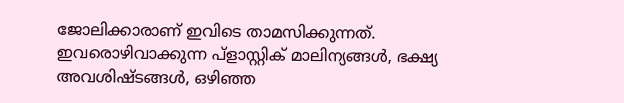ജോലിക്കാരാണ് ഇവിടെ താമസിക്കുന്നത്. ഇവരൊഴിവാക്കുന്ന പ്ളാസ്റ്റിക് മാലിന്യങ്ങള്‍, ഭക്ഷ്യ അവശിഷ്ടങ്ങള്‍, ഒഴിഞ്ഞ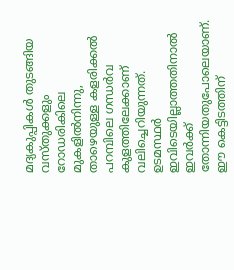മദ്യകുപ്പികള്‍ തുടങ്ങിയ വസ്തുക്കളും റോഡരികിലെ മുകളില്‍നിന്നു, താഴെയുള്ള കളരിക്കല്‍ പറമ്പിലെ ഗന്ധര്‍വ കുളത്തിലേക്കാണ് വലിച്ചെറിയുന്നത്. ഉടമസ്ഥര്‍ ഇവിടെയില്ലാത്തതിനാല്‍ ഇവര്‍ക്ക് തോന്നിയതുപോലെയാണ്. ഈ കെട്ടിടത്തിന്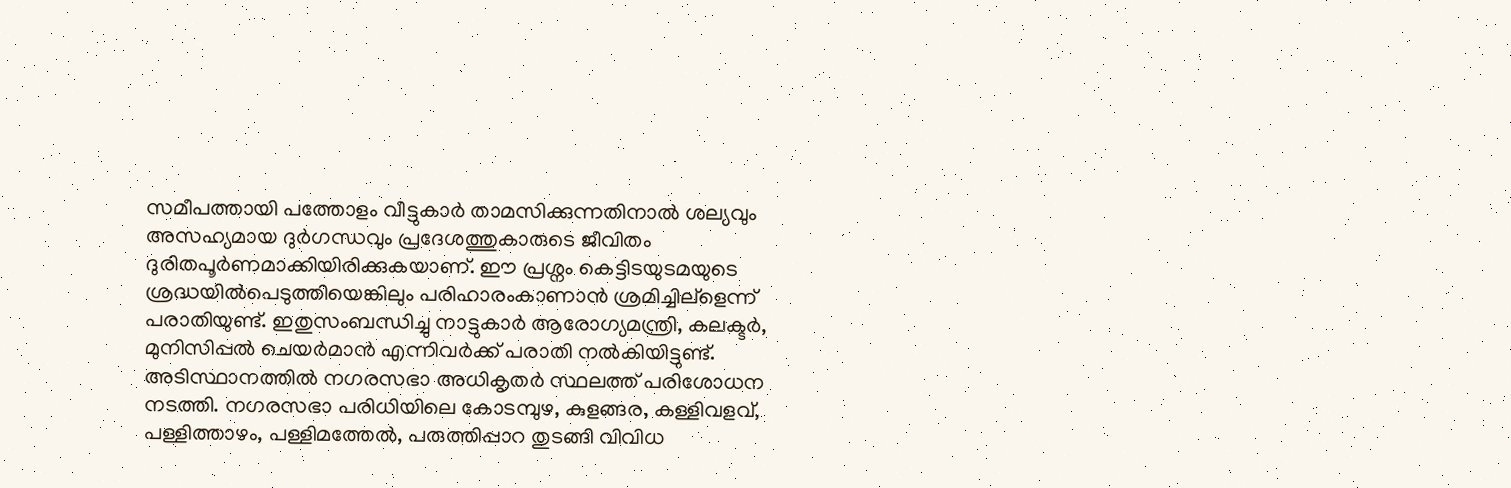സമീപത്തായി പത്തോളം വീട്ടുകാര്‍ താമസിക്കുന്നതിനാല്‍ ശല്യവും അസഹ്യമായ ദുര്‍ഗന്ധവും പ്രദേശത്തുകാരുടെ ജീവിതം ദുരിതപൂര്‍ണമാക്കിയിരിക്കുകയാണ്. ഈ പ്രശ്നം കെട്ടിടയുടമയുടെ ശ്രദ്ധയില്‍പെടുത്തിയെങ്കിലും പരിഹാരംകാണാന്‍ ശ്രമിച്ചില്ളെന്ന് പരാതിയുണ്ട്. ഇതുസംബന്ധിച്ചു നാട്ടുകാര്‍ ആരോഗ്യമന്ത്രി, കലക്ടര്‍, മുനിസിപ്പല്‍ ചെയര്‍മാന്‍ എന്നിവര്‍ക്ക് പരാതി നല്‍കിയിട്ടുണ്ട്. അടിസ്ഥാനത്തില്‍ നഗരസഭാ അധികൃതര്‍ സ്ഥലത്ത് പരിശോധന നടത്തി. നഗരസഭാ പരിധിയിലെ കോടമ്പുഴ, കുളങ്ങര, കള്ളിവളവ്, പള്ളിത്താഴം, പള്ളിമത്തേല്‍, പരുത്തിപ്പാറ തുടങ്ങി വിവിധ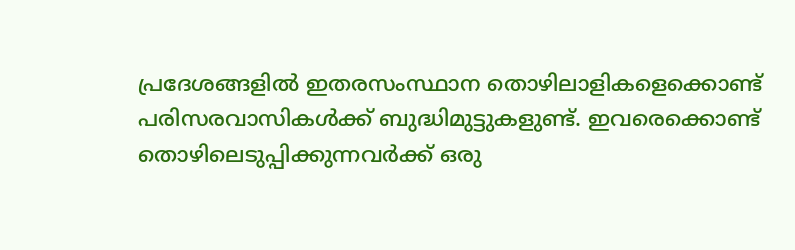പ്രദേശങ്ങളില്‍ ഇതരസംസ്ഥാന തൊഴിലാളികളെക്കൊണ്ട് പരിസരവാസികള്‍ക്ക് ബുദ്ധിമുട്ടുകളുണ്ട്. ഇവരെക്കൊണ്ട് തൊഴിലെടുപ്പിക്കുന്നവര്‍ക്ക് ഒരു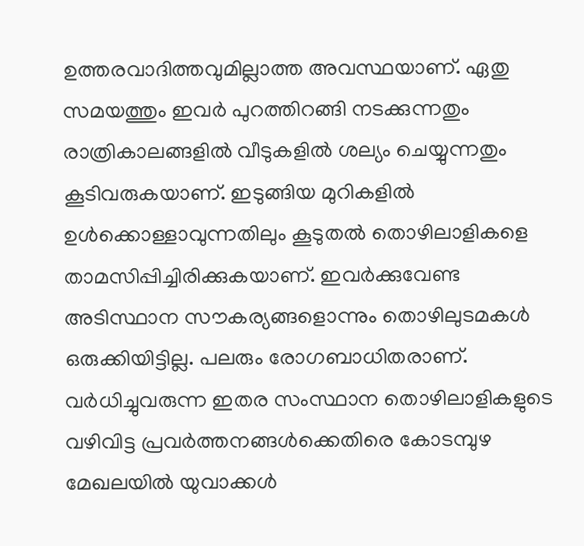ഉത്തരവാദിത്തവുമില്ലാത്ത അവസ്ഥയാണ്. ഏതു സമയത്തും ഇവര്‍ പുറത്തിറങ്ങി നടക്കുന്നതും രാത്രികാലങ്ങളില്‍ വീടുകളില്‍ ശല്യം ചെയ്യുന്നതും കൂടിവരുകയാണ്. ഇടുങ്ങിയ മുറികളില്‍ ഉള്‍ക്കൊള്ളാവുന്നതിലും കൂടുതല്‍ തൊഴിലാളികളെ താമസിപ്പിച്ചിരിക്കുകയാണ്. ഇവര്‍ക്കുവേണ്ട അടിസ്ഥാന സൗകര്യങ്ങളൊന്നും തൊഴിലുടമകള്‍ ഒരുക്കിയിട്ടില്ല. പലരും രോഗബാധിതരാണ്. വര്‍ധിച്ചുവരുന്ന ഇതര സംസ്ഥാന തൊഴിലാളികളുടെ വഴിവിട്ട പ്രവര്‍ത്തനങ്ങള്‍ക്കെതിരെ കോടമ്പുഴ മേഖലയില്‍ യുവാക്കള്‍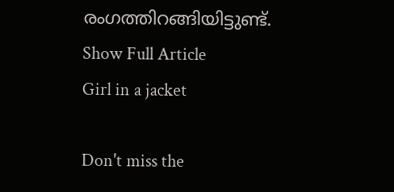രംഗത്തിറങ്ങിയിട്ടുണ്ട്.
Show Full Article
Girl in a jacket

Don't miss the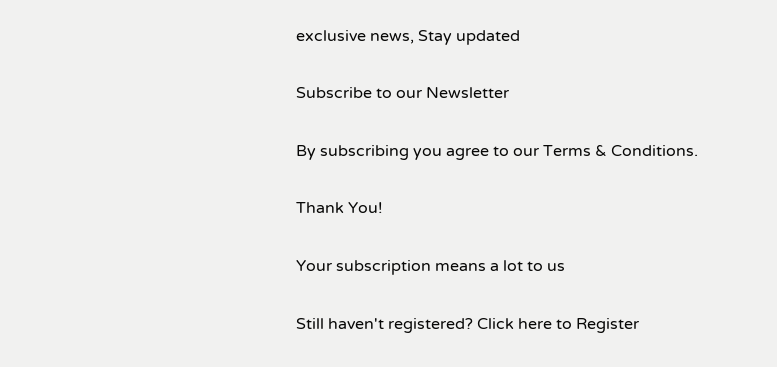exclusive news, Stay updated

Subscribe to our Newsletter

By subscribing you agree to our Terms & Conditions.

Thank You!

Your subscription means a lot to us

Still haven't registered? Click here to Register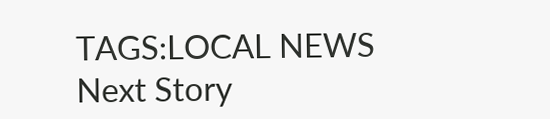TAGS:LOCAL NEWS
Next Story